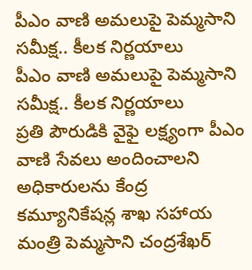పీఎం వాణి అమలుపై పెమ్మసాని సమీక్ష.. కీలక నిర్ణయాలు
పీఎం వాణి అమలుపై పెమ్మసాని సమీక్ష.. కీలక నిర్ణయాలు
ప్రతి పౌరుడికి వైఫై లక్ష్యంగా పీఎం వాణి సేవలు అందించాలని అధికారులను కేంద్ర కమ్యూనికేషన్ల శాఖ సహాయ మంత్రి పెమ్మసాని చంద్రశేఖర్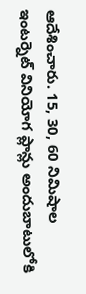ఆదేశించారు. 15, 30, 60 నిమిషాల ఇంటర్నెట్ వినియోగ ప్లాన్లు అందుబాటులోకి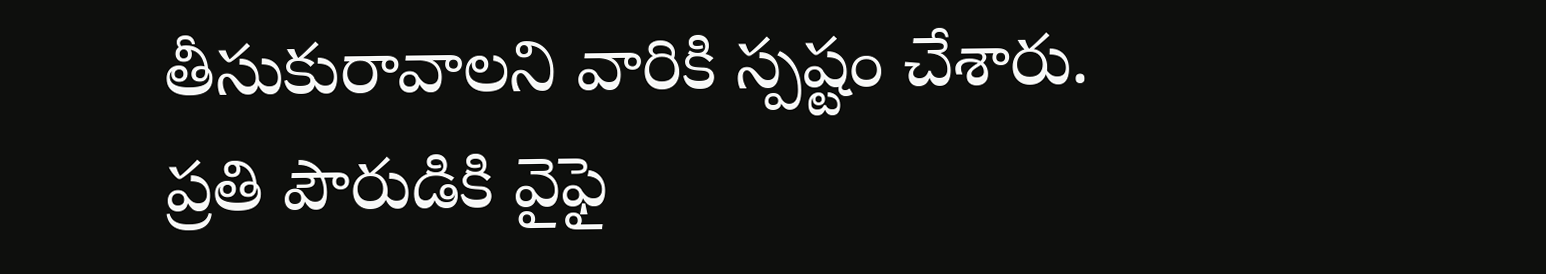తీసుకురావాలని వారికి స్పష్టం చేశారు.
ప్రతి పౌరుడికి వైఫై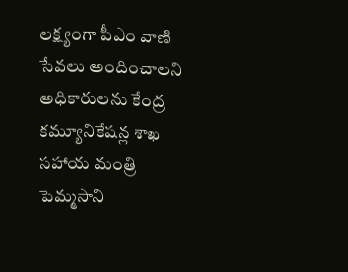లక్ష్యంగా పీఎం వాణి సేవలు అందించాలని అధికారులను కేంద్ర కమ్యూనికేషన్ల శాఖ సహాయ మంత్రి పెమ్మసాని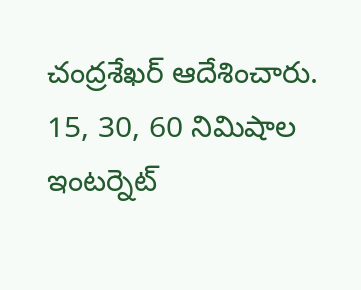చంద్రశేఖర్ ఆదేశించారు. 15, 30, 60 నిమిషాల ఇంటర్నెట్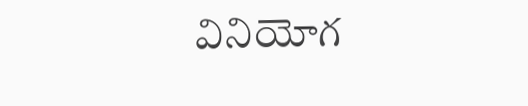వినియోగ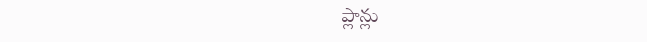ప్లాన్లు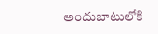అందుబాటులోకి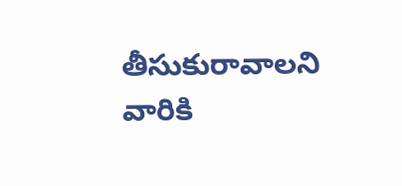తీసుకురావాలని వారికి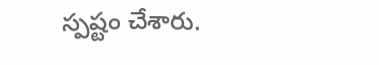స్పష్టం చేశారు.